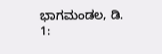ಭಾಗಮಂಡಲ, ಡಿ. 1: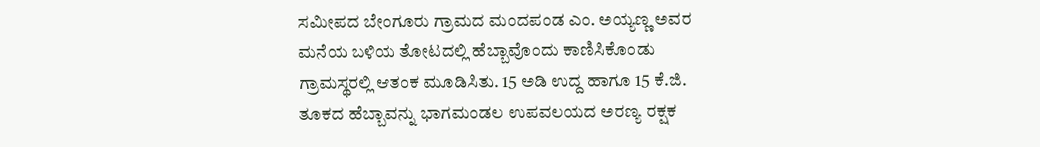ಸಮೀಪದ ಬೇಂಗೂರು ಗ್ರಾಮದ ಮಂದಪಂಡ ಎಂ. ಅಯ್ಯಣ್ಣ ಅವರ ಮನೆಯ ಬಳಿಯ ತೋಟದಲ್ಲಿ ಹೆಬ್ಬಾವೊಂದು ಕಾಣಿಸಿಕೊಂಡು ಗ್ರಾಮಸ್ಥರಲ್ಲಿ ಆತಂಕ ಮೂಡಿಸಿತು. 15 ಅಡಿ ಉದ್ದ ಹಾಗೂ 15 ಕೆ.ಜಿ. ತೂಕದ ಹೆಬ್ಬಾವನ್ನು ಭಾಗಮಂಡಲ ಉಪವಲಯದ ಅರಣ್ಯ ರಕ್ಷಕ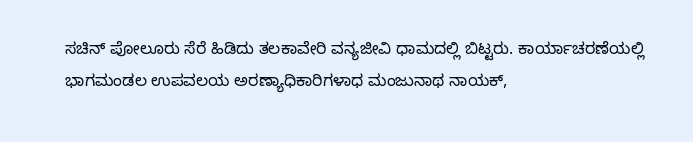ಸಚಿನ್ ಪೋಲೂರು ಸೆರೆ ಹಿಡಿದು ತಲಕಾವೇರಿ ವನ್ಯಜೀವಿ ಧಾಮದಲ್ಲಿ ಬಿಟ್ಟರು. ಕಾರ್ಯಾಚರಣೆಯಲ್ಲಿ ಭಾಗಮಂಡಲ ಉಪವಲಯ ಅರಣ್ಯಾಧಿಕಾರಿಗಳಾಧ ಮಂಜುನಾಥ ನಾಯಕ್,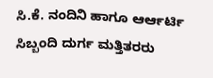ಸಿ.ಕೆ. ನಂದಿನಿ ಹಾಗೂ ಆರ್ಆರ್ಟಿ ಸಿಬ್ಬಂದಿ ದುರ್ಗ ಮತ್ತಿತರರು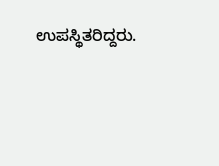ಉಪಸ್ಥಿತರಿದ್ದರು.